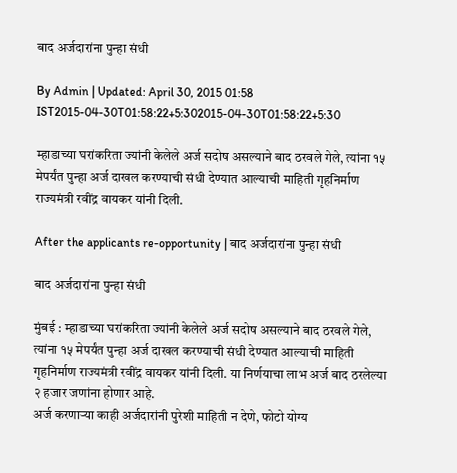बाद अर्जदारांना पुन्हा संधी

By Admin | Updated: April 30, 2015 01:58 IST2015-04-30T01:58:22+5:302015-04-30T01:58:22+5:30

म्हाडाच्या घरांकरिता ज्यांनी केलेले अर्ज सदोष असल्याने बाद ठरवले गेले, त्यांना १५ मेपर्यंत पुन्हा अर्ज दाखल करण्याची संधी देण्यात आल्याची माहिती गृहनिर्माण राज्यमंत्री रवींद्र वायकर यांनी दिली.

After the applicants re-opportunity | बाद अर्जदारांना पुन्हा संधी

बाद अर्जदारांना पुन्हा संधी

मुंबई : म्हाडाच्या घरांकरिता ज्यांनी केलेले अर्ज सदोष असल्याने बाद ठरवले गेले, त्यांना १५ मेपर्यंत पुन्हा अर्ज दाखल करण्याची संधी देण्यात आल्याची माहिती गृहनिर्माण राज्यमंत्री रवींद्र वायकर यांनी दिली. या निर्णयाचा लाभ अर्ज बाद ठरलेल्या २ हजार जणांना होणार आहे.
अर्ज करणाऱ्या काही अर्जदारांनी पुरेशी माहिती न देणे, फोटो योग्य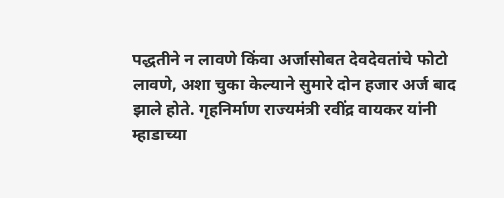पद्धतीने न लावणे किंवा अर्जासोबत देवदेवतांचे फोटो लावणे, अशा चुका केल्याने सुमारे दोन हजार अर्ज बाद झाले होते. गृहनिर्माण राज्यमंत्री रवींद्र वायकर यांनी म्हाडाच्या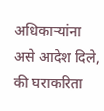अधिकाऱ्यांना असे आदेश दिले, की घराकरिता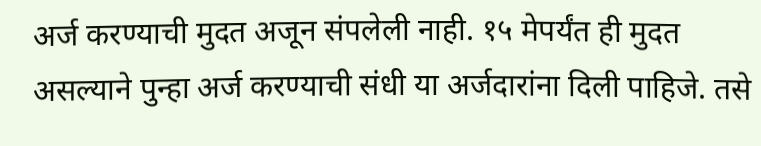अर्ज करण्याची मुदत अजून संपलेली नाही. १५ मेपर्यंत ही मुदत असल्याने पुन्हा अर्ज करण्याची संधी या अर्जदारांना दिली पाहिजे. तसे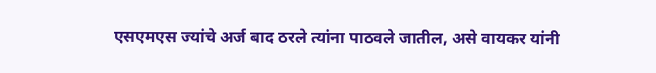एसएमएस ज्यांचे अर्ज बाद ठरले त्यांना पाठवले जातील, असे वायकर यांनी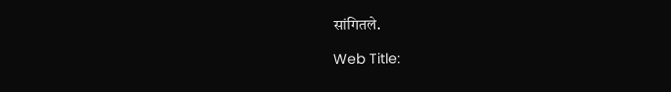सांगितले.

Web Title: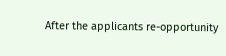After the applicants re-opportunity